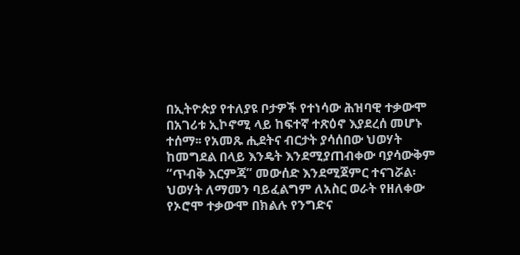በኢትዮጵያ የተለያዩ ቦታዎች የተነሳው ሕዝባዊ ተቃውሞ በአገሪቱ ኢኮኖሚ ላይ ከፍተኛ ተጽዕኖ እያደረሰ መሆኑ ተሰማ፡፡ የአመጹ ሒደትና ብርታት ያሳሰበው ህወሃት ከመግደል በላይ እንዴት እንደሚያጠብቀው ባያሳውቅም “ጥብቅ እርምጃ” መውሰድ እንደሚጀምር ተናገሯል፡ ህወሃት ለማመን ባይፈልግም ለአስር ወራት የዘለቀው የኦሮሞ ተቃውሞ በክልሉ የንግድና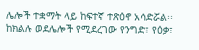ሌሎች ተቋማት ላይ ከፍተኛ ተጽዕኖ አሳድሯል፡፡ ከክልሉ ወደሌሎች የሚደረገው የንግድ፣ የዕቃ፣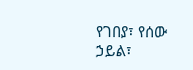የገበያ፣ የሰው ኃይል፣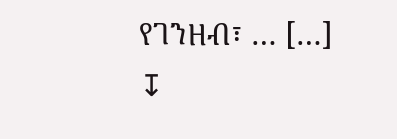የገንዘብ፣ … […]
↧